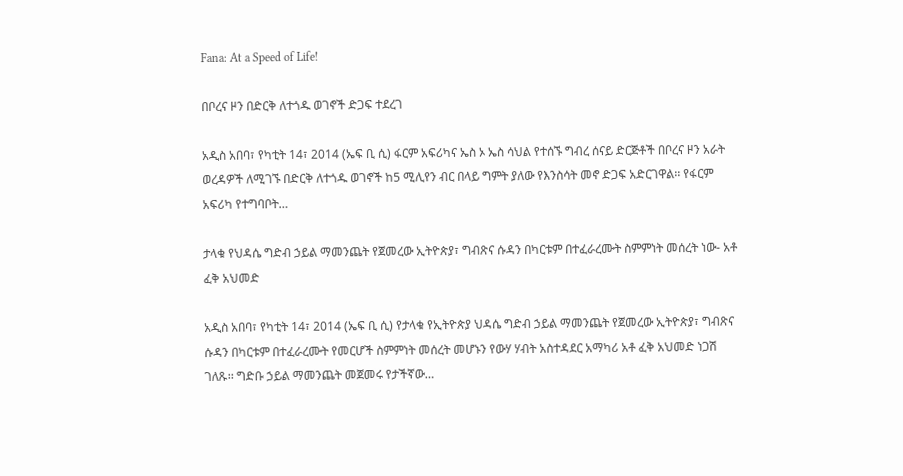Fana: At a Speed of Life!

በቦረና ዞን በድርቅ ለተጎዱ ወገኖች ድጋፍ ተደረገ

አዲስ አበባ፣ የካቲት 14፣ 2014 (ኤፍ ቢ ሲ) ፋርም አፍሪካና ኤስ ኦ ኤስ ሳህል የተሰኙ ግብረ ሰናይ ድርጅቶች በቦረና ዞን አራት ወረዳዎች ለሚገኙ በድርቅ ለተጎዱ ወገኖች ከ5 ሚሊየን ብር በላይ ግምት ያለው የእንስሳት መኖ ድጋፍ አድርገዋል፡፡ የፋርም አፍሪካ የተግባቦት…

ታላቁ የህዳሴ ግድብ ኃይል ማመንጨት የጀመረው ኢትዮጵያ፣ ግብጽና ሱዳን በካርቱም በተፈራረሙት ስምምነት መሰረት ነው- አቶ ፈቅ አህመድ

አዲስ አበባ፣ የካቲት 14፣ 2014 (ኤፍ ቢ ሲ) የታላቁ የኢትዮጵያ ህዳሴ ግድብ ኃይል ማመንጨት የጀመረው ኢትዮጵያ፣ ግብጽና ሱዳን በካርቱም በተፈራረሙት የመርሆች ስምምነት መሰረት መሆኑን የውሃ ሃብት አስተዳደር አማካሪ አቶ ፈቅ አህመድ ነጋሽ ገለጹ፡፡ ግድቡ ኃይል ማመንጨት መጀመሩ የታችኛው…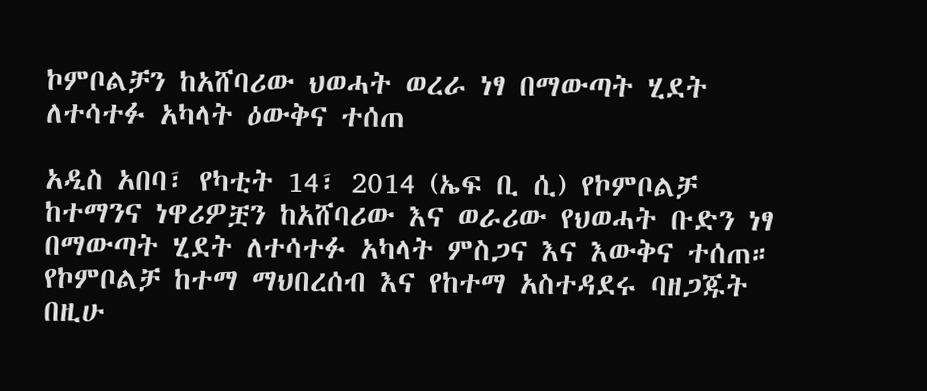ኮምቦልቻን ከአሸባሪው ህወሓት ወረራ ነፃ በማውጣት ሂደት ለተሳተፉ አካላት ዕውቅና ተሰጠ

አዲስ አበባ፣ የካቲት 14፣ 2014 (ኤፍ ቢ ሲ) የኮምቦልቻ ከተማንና ነዋሪዎቿን ከአሸባሪው እና ወራሪው የህወሓት ቡድን ነፃ በማውጣት ሂደት ለተሳተፉ አካላት ምስጋና እና እውቅና ተሰጠ። የኮምቦልቻ ከተማ ማህበረሰብ እና የከተማ አስተዳደሩ ባዘጋጁት በዚሁ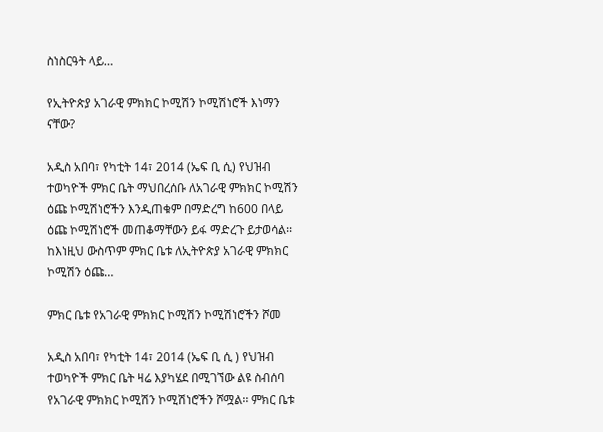ስነስርዓት ላይ…

የኢትዮጵያ አገራዊ ምክክር ኮሚሽን ኮሚሽነሮች እነማን ናቸው?

አዲስ አበባ፣ የካቲት 14፣ 2014 (ኤፍ ቢ ሲ) የህዝብ ተወካዮች ምክር ቤት ማህበረሰቡ ለአገራዊ ምክክር ኮሚሽን ዕጩ ኮሚሽነሮችን እንዲጠቁም በማድረግ ከ600 በላይ ዕጩ ኮሚሽነሮች መጠቆማቸውን ይፋ ማድረጉ ይታወሳል፡፡ ከእነዚህ ውስጥም ምክር ቤቱ ለኢትዮጵያ አገራዊ ምክክር ኮሚሽን ዕጩ…

ምክር ቤቱ የአገራዊ ምክክር ኮሚሽን ኮሚሽነሮችን ሾመ

አዲስ አበባ፣ የካቲት 14፣ 2014 (ኤፍ ቢ ሲ ) የህዝብ ተወካዮች ምክር ቤት ዛሬ እያካሄደ በሚገኘው ልዩ ስብሰባ የአገራዊ ምክክር ኮሚሽን ኮሚሽነሮችን ሾሟል፡፡ ምክር ቤቱ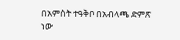በአምስት ተዓቅቦ በአብላጫ ድምጽ ነው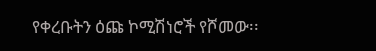የቀረቡትን ዕጩ ኮሚሽነሮች የሾመው፡፡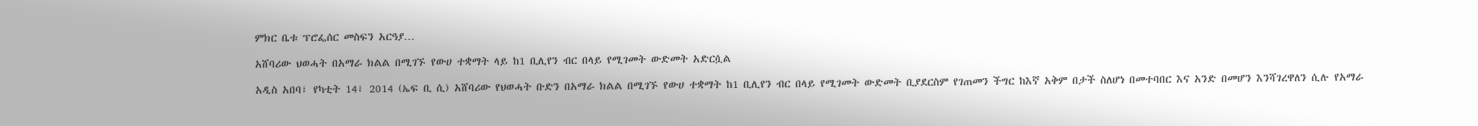ምክር ቤቱ ፕሮፌሰር መስፍን አርዓያ…

አሸባሪው ህወሓት በአማራ ክልል በሚገኙ የውሀ ተቋማት ላይ ከ1 ቢሊየን ብር በላይ የሚገመት ውድመት አድርሷል

አዲስ አበባ፣ የካቲት 14፣ 2014 (ኤፍ ቢ ሲ) አሸባሪው የህወሓት ቡድን በአማራ ክልል በሚገኙ የውሀ ተቋማት ከ1 ቢሊየን ብር በላይ የሚገመት ውድመት ቢያደርስም የገጠመን ችግር ከእኛ አቅም በታች ስለሆነ በመተባበር እና አንድ በመሆን እንሻገረዋለን ሲሉ የአማራ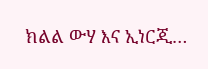ክልል ውሃ እና ኢነርጂ…